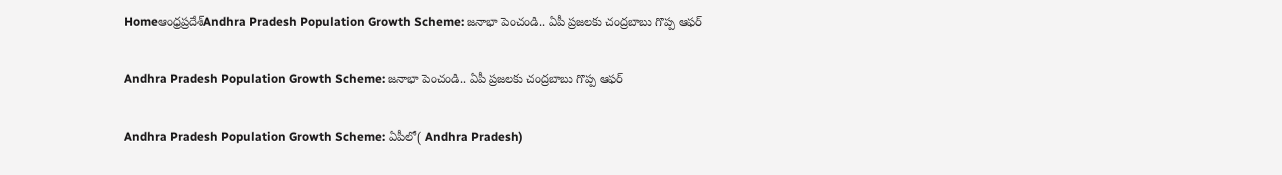Homeఆంధ్రప్రదేశ్‌Andhra Pradesh Population Growth Scheme: జనాభా పెంచండి.. ఏపీ ప్రజలకు చంద్రబాబు గొప్ప ఆఫర్

Andhra Pradesh Population Growth Scheme: జనాభా పెంచండి.. ఏపీ ప్రజలకు చంద్రబాబు గొప్ప ఆఫర్

Andhra Pradesh Population Growth Scheme: ఏపీలో( Andhra Pradesh)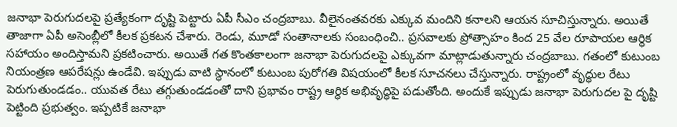జనాభా పెరుగుదలపై ప్రత్యేకంగా దృష్టి పెట్టారు ఏపీ సీఎం చంద్రబాబు. వీలైనంతవరకు ఎక్కువ మందిని కనాలని ఆయన సూచిస్తున్నారు. అయితే తాజాగా ఏపీ అసెంబ్లీలో కీలక ప్రకటన చేశారు. రెండు, మూడో సంతానాలకు సంబంధించి.. ప్రసవాలకు ప్రోత్సాహం కింద 25 వేల రూపాయల ఆర్థిక సహాయం అందిస్తామని ప్రకటించారు. అయితే గత కొంతకాలంగా జనాభా పెరుగుదలపై ఎక్కువగా మాట్లాడుతున్నారు చంద్రబాబు. గతంలో కుటుంబ నియంత్రణ ఆపరేషన్లు ఉండేవి. ఇప్పుడు వాటి స్థానంలో కుటుంబ పురోగతి విషయంలో కీలక సూచనలు చేస్తున్నారు. రాష్ట్రంలో వృద్ధుల రేటు పెరుగుతుండడం.. యువత రేటు తగ్గుతుండడంతో దాని ప్రభావం రాష్ట్ర ఆర్థిక అభివృద్ధిపై పడుతోంది. అందుకే ఇప్పుడు జనాభా పెరుగుదల పై దృష్టి పెట్టింది ప్రభుత్వం. ఇప్పటికే జనాభా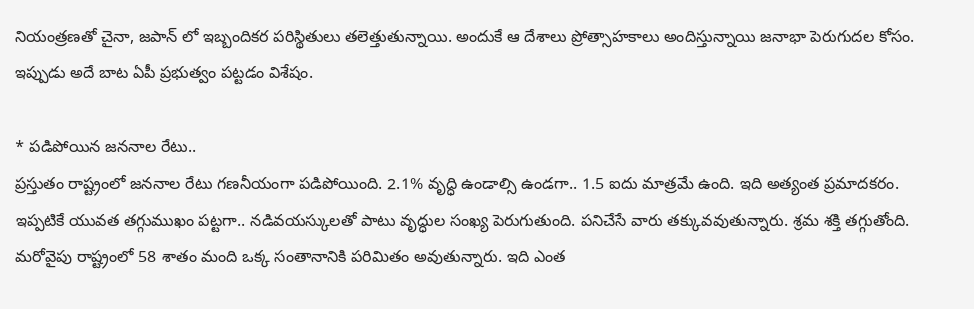నియంత్రణతో చైనా, జపాన్ లో ఇబ్బందికర పరిస్థితులు తలెత్తుతున్నాయి. అందుకే ఆ దేశాలు ప్రోత్సాహకాలు అందిస్తున్నాయి జనాభా పెరుగుదల కోసం. ఇప్పుడు అదే బాట ఏపీ ప్రభుత్వం పట్టడం విశేషం.

* పడిపోయిన జననాల రేటు..
ప్రస్తుతం రాష్ట్రంలో జననాల రేటు గణనీయంగా పడిపోయింది. 2.1% వృద్ధి ఉండాల్సి ఉండగా.. 1.5 ఐదు మాత్రమే ఉంది. ఇది అత్యంత ప్రమాదకరం. ఇప్పటికే యువత తగ్గుముఖం పట్టగా.. నడివయస్కులతో పాటు వృద్ధుల సంఖ్య పెరుగుతుంది. పనిచేసే వారు తక్కువవుతున్నారు. శ్రమ శక్తి తగ్గుతోంది. మరోవైపు రాష్ట్రంలో 58 శాతం మంది ఒక్క సంతానానికి పరిమితం అవుతున్నారు. ఇది ఎంత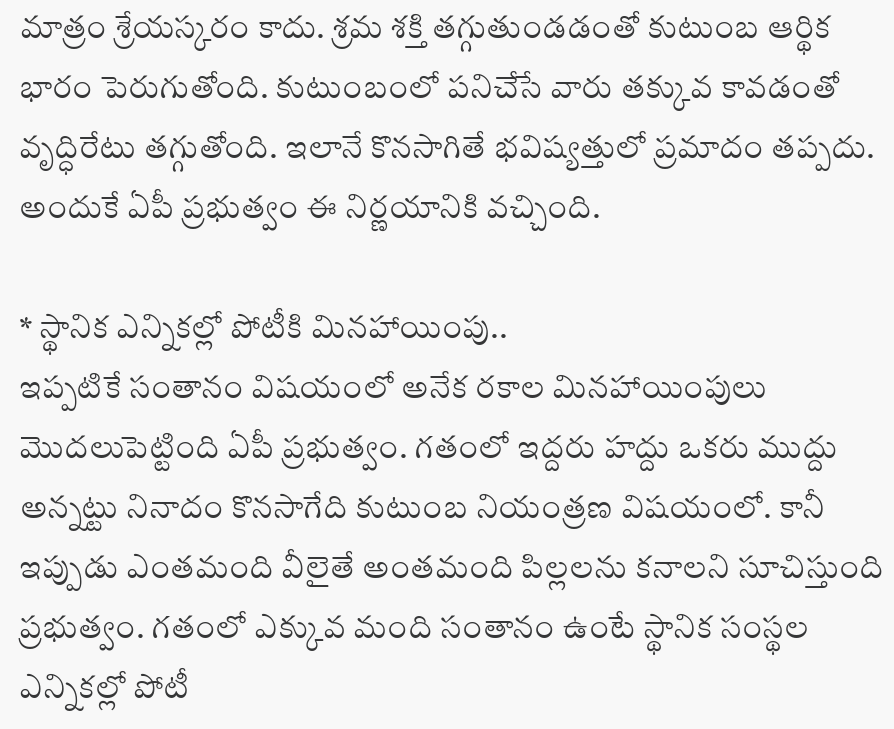మాత్రం శ్రేయస్కరం కాదు. శ్రమ శక్తి తగ్గుతుండడంతో కుటుంబ ఆర్థిక భారం పెరుగుతోంది. కుటుంబంలో పనిచేసే వారు తక్కువ కావడంతో వృద్ధిరేటు తగ్గుతోంది. ఇలానే కొనసాగితే భవిష్యత్తులో ప్రమాదం తప్పదు. అందుకే ఏపీ ప్రభుత్వం ఈ నిర్ణయానికి వచ్చింది.

* స్థానిక ఎన్నికల్లో పోటీకి మినహాయింపు..
ఇప్పటికే సంతానం విషయంలో అనేక రకాల మినహాయింపులు మొదలుపెట్టింది ఏపీ ప్రభుత్వం. గతంలో ఇద్దరు హద్దు ఒకరు ముద్దు అన్నట్టు నినాదం కొనసాగేది కుటుంబ నియంత్రణ విషయంలో. కానీ ఇప్పుడు ఎంతమంది వీలైతే అంతమంది పిల్లలను కనాలని సూచిస్తుంది ప్రభుత్వం. గతంలో ఎక్కువ మంది సంతానం ఉంటే స్థానిక సంస్థల ఎన్నికల్లో పోటీ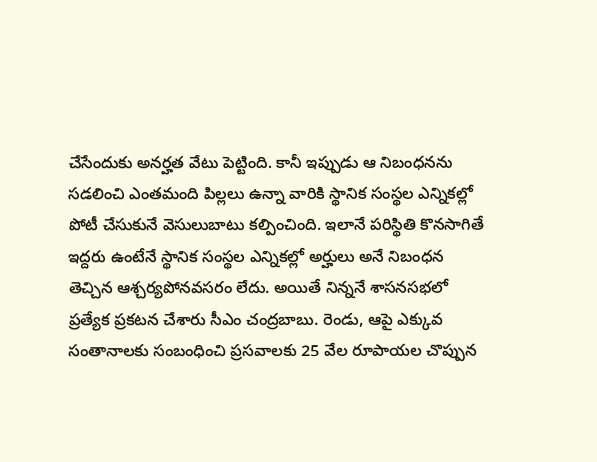చేసేందుకు అనర్హత వేటు పెట్టింది. కానీ ఇప్పుడు ఆ నిబంధనను సడలించి ఎంతమంది పిల్లలు ఉన్నా వారికి స్థానిక సంస్థల ఎన్నికల్లో పోటీ చేసుకునే వెసులుబాటు కల్పించింది. ఇలానే పరిస్థితి కొనసాగితే ఇద్దరు ఉంటేనే స్థానిక సంస్థల ఎన్నికల్లో అర్హులు అనే నిబంధన తెచ్చిన ఆశ్చర్యపోనవసరం లేదు. అయితే నిన్ననే శాసనసభలో ప్రత్యేక ప్రకటన చేశారు సీఎం చంద్రబాబు. రెండు, ఆపై ఎక్కువ సంతానాలకు సంబంధించి ప్రసవాలకు 25 వేల రూపాయల చొప్పున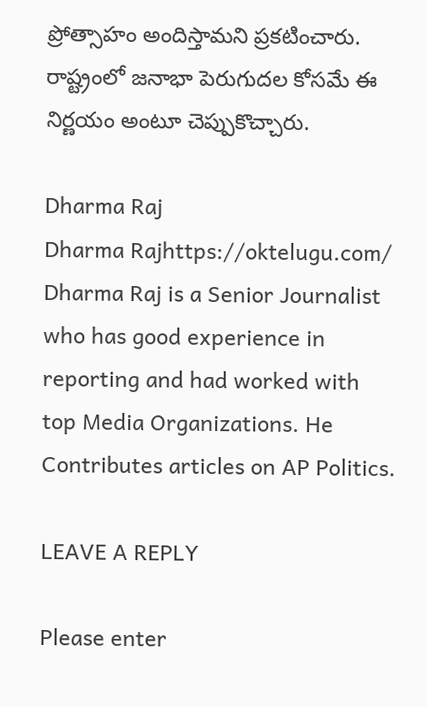ప్రోత్సాహం అందిస్తామని ప్రకటించారు. రాష్ట్రంలో జనాభా పెరుగుదల కోసమే ఈ నిర్ణయం అంటూ చెప్పుకొచ్చారు.

Dharma Raj
Dharma Rajhttps://oktelugu.com/
Dharma Raj is a Senior Journalist who has good experience in reporting and had worked with top Media Organizations. He Contributes articles on AP Politics.

LEAVE A REPLY

Please enter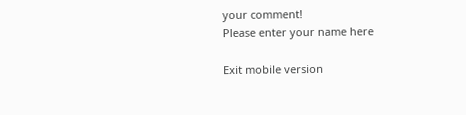your comment!
Please enter your name here

Exit mobile version